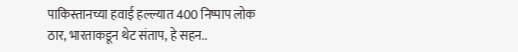पाकिस्तानच्या हवाई हल्ल्यात 400 निष्पाप लोक ठार, भारताकडून थेट संताप, हे सहन..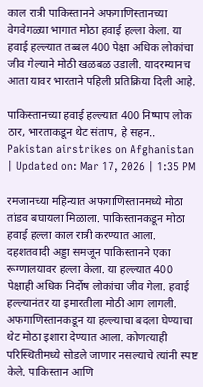काल रात्री पाकिस्तानने अफगाणिस्तानच्या वेगवेगळ्या भागात मोठा हवाई हल्ला केला. या हवाई हल्ल्यात तब्बल 400 पेक्षा अधिक लोकांचा जीव गेल्याने मोठी खळबळ उडाली. यादरम्यानच आता यावर भारताने पहिली प्रतिक्रिया दिली आहे.

पाकिस्तानच्या हवाई हल्ल्यात 400 निष्पाप लोक ठार, भारताकडून थेट संताप, हे सहन..
Pakistan airstrikes on Afghanistan
| Updated on: Mar 17, 2026 | 1:35 PM

रमजानच्या महिन्यात अफगाणिस्तानमध्ये मोठा तांडव बघायला मिळाला. पाकिस्तानकडून मोठा हवाई हल्ला काल रात्री करण्यात आला. दहशतवादी अड्डा समजून पाकिस्तानने एका रूग्णालयावर हल्ला केला. या हल्ल्यात 400 पेक्षाही अधिक निर्दोष लोकांचा जीव गेला. हवाई हल्ल्यानंतर या इमारतीला मोठी आग लागली. अफगाणिस्तानकडून या हल्ल्याचा बदला घेण्याचा थेट मोठा इशारा देण्यात आला. कोणत्याही परिस्थितीमध्ये सोडले जाणार नसल्याचे त्यांनी स्पष्ट केले. पाकिस्तान आणि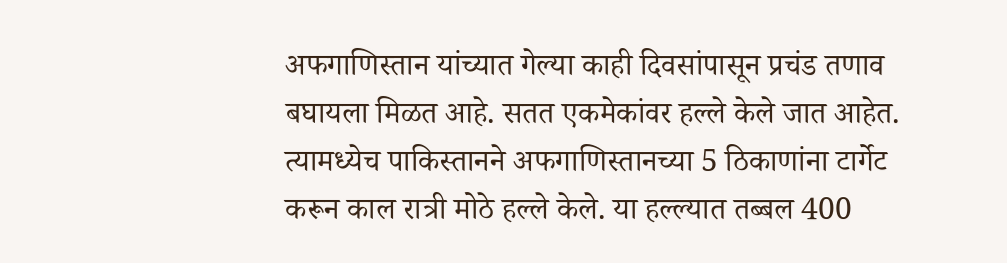अफगाणिस्तान यांच्यात गेल्या काही दिवसांपासून प्रचंड तणाव बघायला मिळत आहे. सतत एकमेकांवर हल्ले केले जात आहेत. त्यामध्येच पाकिस्तानने अफगाणिस्तानच्या 5 ठिकाणांना टार्गेट करून काल रात्री मोठे हल्ले केले. या हल्ल्यात तब्बल 400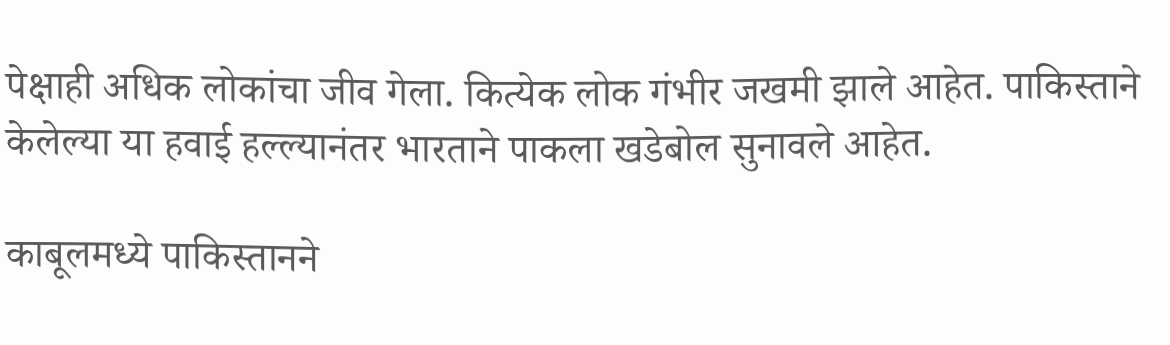पेक्षाही अधिक लोकांचा जीव गेला. कित्येक लोक गंभीर जखमी झाले आहेत. पाकिस्ताने केलेल्या या हवाई हल्ल्यानंतर भारताने पाकला खडेबोल सुनावले आहेत.

काबूलमध्ये पाकिस्तानने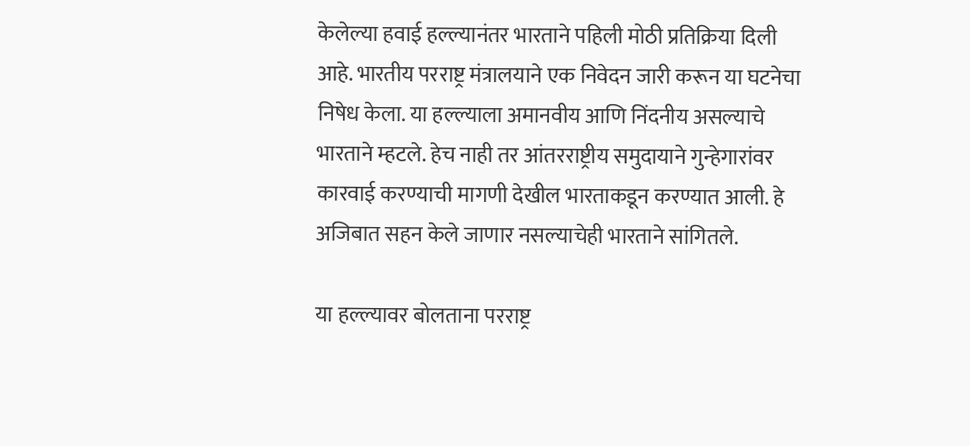केलेल्या हवाई हल्ल्यानंतर भारताने पहिली मोठी प्रतिक्रिया दिली आहे. भारतीय परराष्ट्र मंत्रालयाने एक निवेदन जारी करून या घटनेचा निषेध केला. या हल्ल्याला अमानवीय आणि निंदनीय असल्याचे भारताने म्हटले. हेच नाही तर आंतरराष्ट्रीय समुदायाने गुन्हेगारांवर कारवाई करण्याची मागणी देखील भारताकडून करण्यात आली. हे अजिबात सहन केले जाणार नसल्याचेही भारताने सांगितले.

या हल्ल्यावर बोलताना परराष्ट्र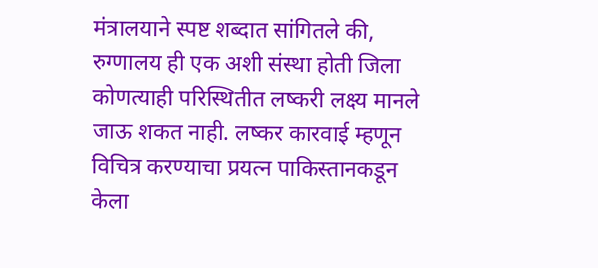मंत्रालयाने स्पष्ट शब्दात सांगितले की, रुग्णालय ही एक अशी संस्था होती जिला कोणत्याही परिस्थितीत लष्करी लक्ष्य मानले जाऊ शकत नाही. लष्कर कारवाई म्हणून विचित्र करण्याचा प्रयत्न पाकिस्तानकडून केला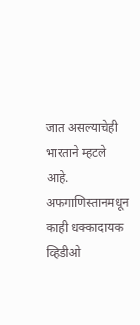जात असल्याचेही भारताने म्हटले आहे. अफगाणिस्तानमधून काही धक्कादायक व्हिडीओ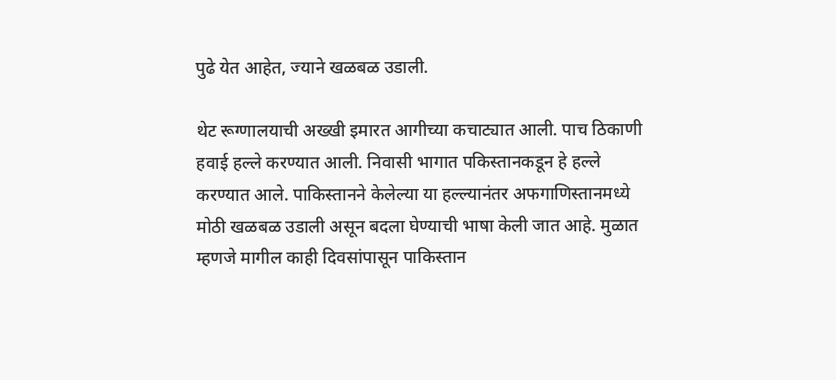पुढे येत आहेत, ज्याने खळबळ उडाली.

थेट रूग्णालयाची अख्खी इमारत आगीच्या कचाट्यात आली. पाच ठिकाणी हवाई हल्ले करण्यात आली. निवासी भागात पकिस्तानकडून हे हल्ले करण्यात आले. पाकिस्तानने केलेल्या या हल्ल्यानंतर अफगाणिस्तानमध्ये मोठी खळबळ उडाली असून बदला घेण्याची भाषा केली जात आहे. मुळात म्हणजे मागील काही दिवसांपासून पाकिस्तान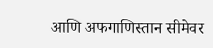आणि अफगाणिस्तान सीमेवर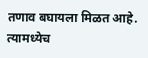तणाव बघायला मिळत आहे. त्यामध्येच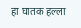हा घातक हल्ला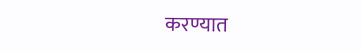करण्यात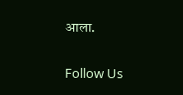आला.

Follow Us